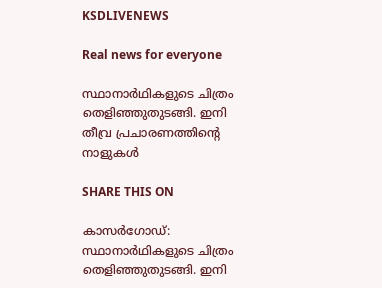KSDLIVENEWS

Real news for everyone

സ്ഥാനാർഥികളുടെ ചിത്രം തെളിഞ്ഞുതുടങ്ങി. ഇനി തീവ്ര പ്രചാരണത്തിന്റെ നാളുകൾ

SHARE THIS ON

കാസർഗോഡ്: സ്ഥാനാർഥികളുടെ ചിത്രം തെളിഞ്ഞുതുടങ്ങി. ഇനി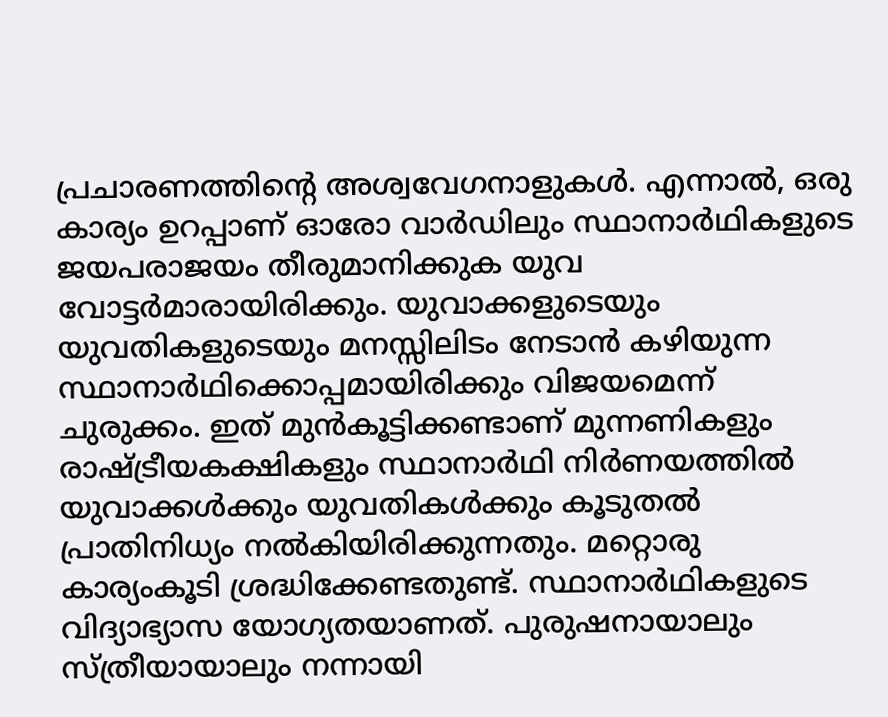പ്രചാരണത്തിന്റെ അശ്വവേഗനാളുകൾ. എന്നാൽ, ഒരു കാര്യം ഉറപ്പാണ് ഓരോ വാർഡിലും സ്ഥാനാർഥികളുടെ ജയപരാജയം തീരുമാനിക്കുക യുവ വോട്ടർമാരായിരിക്കും. യുവാക്കളുടെയും യുവതികളുടെയും മനസ്സിലിടം നേടാൻ കഴിയുന്ന സ്ഥാനാർഥിക്കൊപ്പമായിരിക്കും വിജയമെന്ന് ചുരുക്കം. ഇത് മുൻകൂട്ടിക്കണ്ടാണ് മുന്നണികളും രാഷ്ട്രീയകക്ഷികളും സ്ഥാനാർഥി നിർണയത്തിൽ യുവാക്കൾക്കും യുവതികൾക്കും കൂടുതൽ പ്രാതിനിധ്യം നൽകിയിരിക്കുന്നതും. മറ്റൊരു കാര്യംകൂടി ശ്രദ്ധിക്കേണ്ടതുണ്ട്‌. സ്ഥാനാർഥികളുടെ വിദ്യാഭ്യാസ യോഗ്യതയാണത്‌. പുരുഷനായാലും സ്ത്രീയായാലും നന്നായി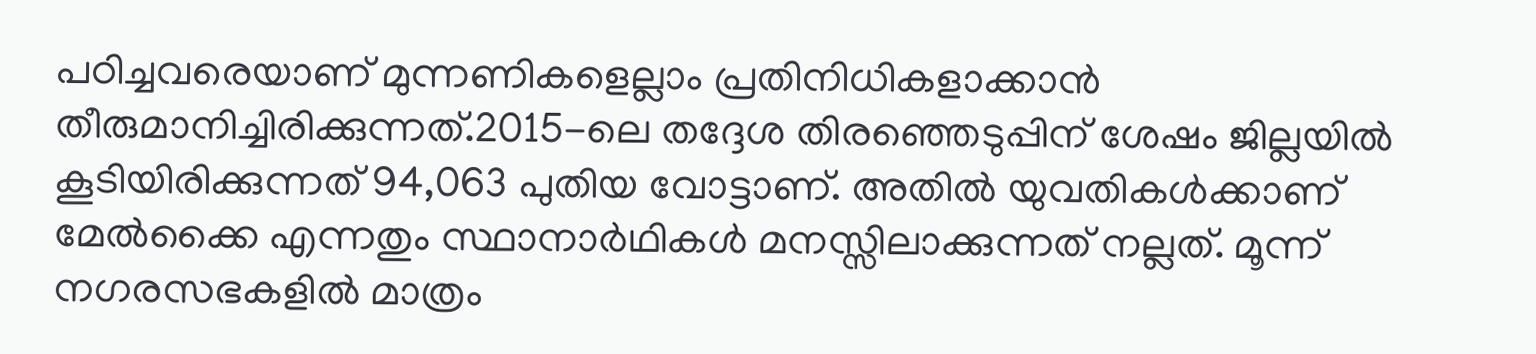പഠിച്ചവരെയാണ്‌ മുന്നണികളെല്ലാം പ്രതിനിധികളാക്കാൻ തീരുമാനിച്ചിരിക്കുന്നത്‌.2015-ലെ തദ്ദേശ തിരഞ്ഞെടുപ്പിന് ശേഷം ജില്ലയിൽ കൂടിയിരിക്കുന്നത് 94,063 പുതിയ വോട്ടാണ്. അതിൽ യുവതികൾക്കാണ് മേൽക്കൈ എന്നതും സ്ഥാനാർഥികൾ മനസ്സിലാക്കുന്നത് നല്ലത്. മൂന്ന് നഗരസഭകളിൽ മാത്രം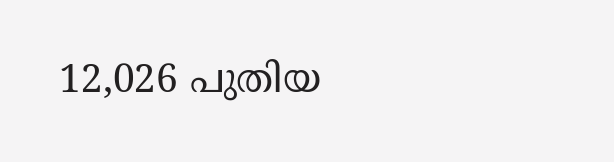12,026 പുതിയ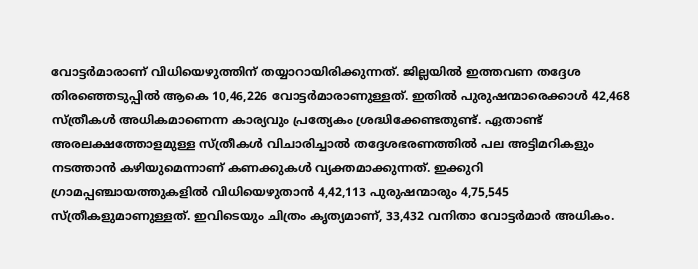വോട്ടർമാരാണ് വിധിയെഴുത്തിന് തയ്യാറായിരിക്കുന്നത്. ജില്ലയിൽ ഇത്തവണ തദ്ദേശ തിരഞ്ഞെടുപ്പിൽ ആകെ 10,46,226 വോട്ടർമാരാണുള്ളത്. ഇതിൽ പുരുഷന്മാരെക്കാൾ 42,468 സ്ത്രീകൾ അധികമാണെന്ന കാര്യവും പ്രത്യേകം ശ്രദ്ധിക്കേണ്ടതുണ്ട്. ഏതാണ്ട് അരലക്ഷത്തോളമുള്ള സ്ത്രീകൾ വിചാരിച്ചാൽ തദ്ദേശഭരണത്തിൽ പല അട്ടിമറികളും നടത്താൻ കഴിയുമെന്നാണ് കണക്കുകൾ വ്യക്തമാക്കുന്നത്. ഇക്കുറി ഗ്രാമപ്പഞ്ചായത്തുകളിൽ വിധിയെഴുതാൻ 4,42,113 പുരുഷന്മാരും 4,75,545 സ്ത്രീകളുമാണുള്ളത്. ഇവിടെയും ചിത്രം കൃത്യമാണ്, 33,432 വനിതാ വോട്ടർമാർ അധികം.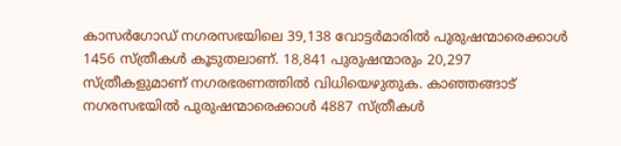കാസർഗോഡ് നഗരസഭയിലെ 39,138 വോട്ടർമാരിൽ പുരുഷന്മാരെക്കാൾ 1456 സ്ത്രീകൾ കൂടുതലാണ്. 18,841 പുരുഷന്മാരും 20,297 സ്ത്രീകളുമാണ് നഗരഭരണത്തിൽ വിധിയെഴുതുക. കാഞ്ഞങ്ങാട് നഗരസഭയിൽ പുരുഷന്മാരെക്കാൾ 4887 സ്ത്രീകൾ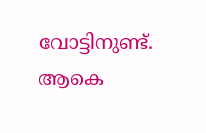വോട്ടിനുണ്ട്. ആകെ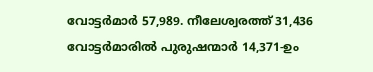വോട്ടർമാർ 57,989. നീലേശ്വരത്ത് 31,436 വോട്ടർമാരിൽ പുരുഷന്മാർ 14,371-ഉം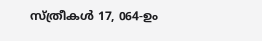സ്ത്രീകൾ 17, 064-ഉം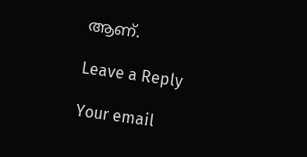ആണ്.

Leave a Reply

Your email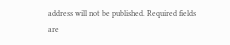address will not be published. Required fields are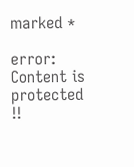marked *

error: Content is protected !!